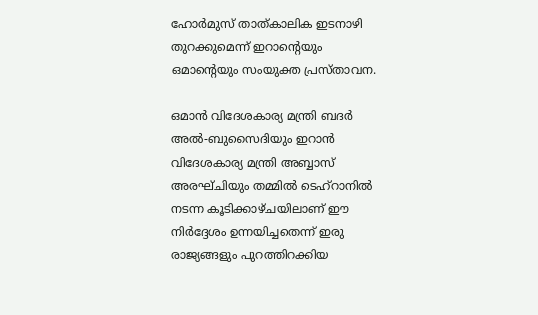ഹോര്‍മുസ് താത്കാലിക ഇടനാഴി തുറക്കുമെന്ന് ഇറാന്റെയും ഒമാന്റെയും സംയുക്ത പ്രസ്താവന.

ഒമാന്‍ വിദേശകാര്യ മന്ത്രി ബദര്‍ അല്‍-ബുസൈദിയും ഇറാന്‍ വിദേശകാര്യ മന്ത്രി അബ്ബാസ് അരഘ്ചിയും തമ്മില്‍ ടെഹ്റാനില്‍ നടന്ന കൂടിക്കാഴ്ചയിലാണ് ഈ നിര്‍ദ്ദേശം ഉന്നയിച്ചതെന്ന് ഇരു രാജ്യങ്ങളും പുറത്തിറക്കിയ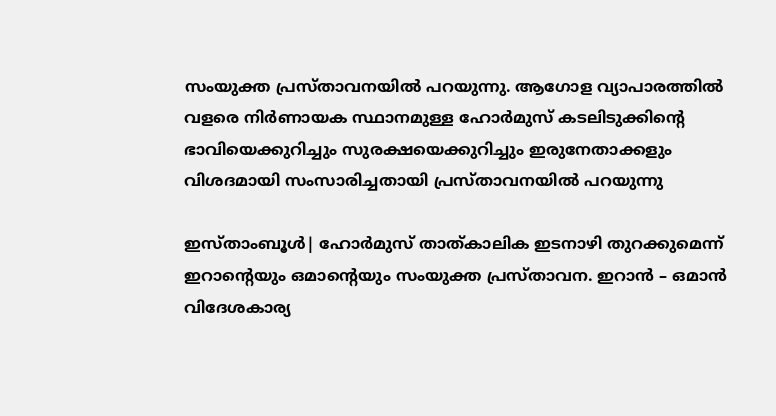സംയുക്ത പ്രസ്താവനയില്‍ പറയുന്നു. ആഗോള വ്യാപാരത്തില്‍ വളരെ നിര്‍ണായക സ്ഥാനമുള്ള ഹോര്‍മുസ് കടലിടുക്കിന്റെ ഭാവിയെക്കുറിച്ചും സുരക്ഷയെക്കുറിച്ചും ഇരുനേതാക്കളും വിശദമായി സംസാരിച്ചതായി പ്രസ്താവനയില്‍ പറയുന്നു

ഇസ്താംബൂള്‍| ഹോര്‍മുസ് താത്കാലിക ഇടനാഴി തുറക്കുമെന്ന് ഇറാന്റെയും ഒമാന്റെയും സംയുക്ത പ്രസ്താവന. ഇറാന്‍ – ഒമാന്‍ വിദേശകാര്യ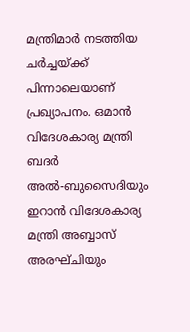മന്ത്രിമാര്‍ നടത്തിയ ചര്‍ച്ചയ്ക്ക് പിന്നാലെയാണ് പ്രഖ്യാപനം. ഒമാന്‍ വിദേശകാര്യ മന്ത്രി ബദര്‍ അല്‍-ബുസൈദിയും ഇറാന്‍ വിദേശകാര്യ മന്ത്രി അബ്ബാസ് അരഘ്ചിയും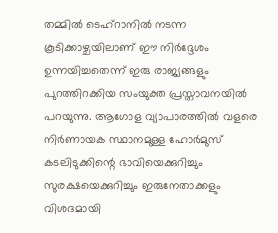തമ്മില്‍ ടെഹ്റാനില്‍ നടന്ന കൂടിക്കാഴ്ചയിലാണ് ഈ നിര്‍ദ്ദേശം ഉന്നയിച്ചതെന്ന് ഇരു രാജ്യങ്ങളും പുറത്തിറക്കിയ സംയുക്ത പ്രസ്താവനയില്‍ പറയുന്നു. ആഗോള വ്യാപാരത്തില്‍ വളരെ നിര്‍ണായക സ്ഥാനമുള്ള ഹോര്‍മുസ് കടലിടുക്കിന്റെ ഭാവിയെക്കുറിച്ചും സുരക്ഷയെക്കുറിച്ചും ഇരുനേതാക്കളും വിശദമായി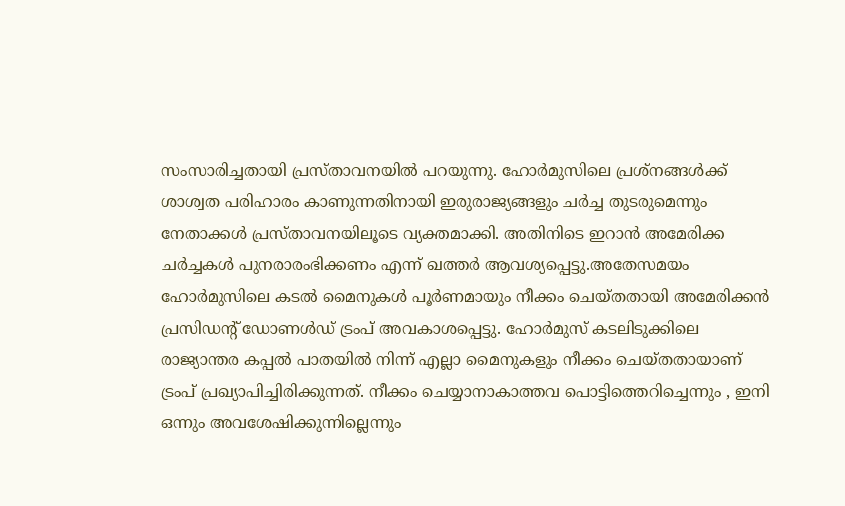സംസാരിച്ചതായി പ്രസ്താവനയില്‍ പറയുന്നു. ഹോര്‍മുസിലെ പ്രശ്‌നങ്ങള്‍ക്ക് ശാശ്വത പരിഹാരം കാണുന്നതിനായി ഇരുരാജ്യങ്ങളും ചര്‍ച്ച തുടരുമെന്നും നേതാക്കള്‍ പ്രസ്താവനയിലൂടെ വ്യക്തമാക്കി. അതിനിടെ ഇറാന്‍ അമേരിക്ക ചര്‍ച്ചകള്‍ പുനരാരംഭിക്കണം എന്ന് ഖത്തര്‍ ആവശ്യപ്പെട്ടു.അതേസമയം ഹോര്‍മുസിലെ കടല്‍ മൈനുകള്‍ പൂര്‍ണമായും നീക്കം ചെയ്തതായി അമേരിക്കന്‍ പ്രസിഡന്റ് ഡോണള്‍ഡ് ട്രംപ് അവകാശപ്പെട്ടു. ഹോര്‍മുസ് കടലിടുക്കിലെ രാജ്യാന്തര കപ്പല്‍ പാതയില്‍ നിന്ന് എല്ലാ മൈനുകളും നീക്കം ചെയ്തതായാണ് ട്രംപ് പ്രഖ്യാപിച്ചിരിക്കുന്നത്. നീക്കം ചെയ്യാനാകാത്തവ പൊട്ടിത്തെറിച്ചെന്നും , ഇനി ഒന്നും അവശേഷിക്കുന്നില്ലെന്നും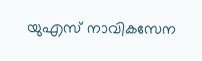യുഎസ് നാവികസേന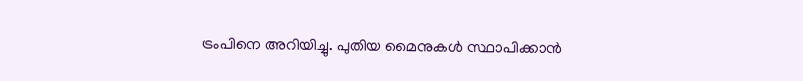ട്രംപിനെ അറിയിച്ചു. പുതിയ മൈനുകള്‍ സ്ഥാപിക്കാന്‍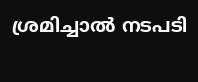ശ്രമിച്ചാല്‍ നടപടി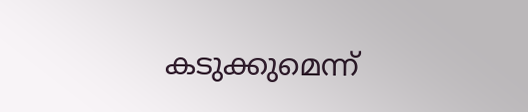കടുക്കുമെന്ന്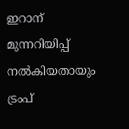ഇറാന് മുന്നറിയിപ്പ് നല്‍കിയതായും ട്രംപ്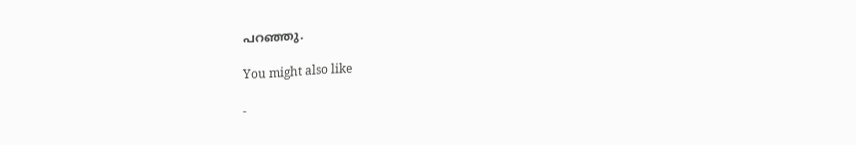പറഞ്ഞു.

You might also like

-